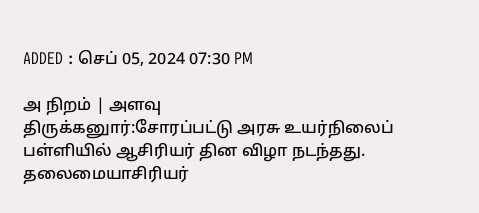ADDED : செப் 05, 2024 07:30 PM

அ நிறம் | அளவு
திருக்கனுார்:சோரப்பட்டு அரசு உயர்நிலைப் பள்ளியில் ஆசிரியர் தின விழா நடந்தது.
தலைமையாசிரியர்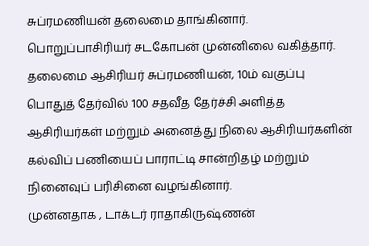சுப்ரமணியன் தலைமை தாங்கினார். பொறுப்பாசிரியர் சடகோபன் முன்னிலை வகித்தார்.
தலைமை ஆசிரியர் சுப்ரமணியன், 10ம் வகுப்பு பொதுத் தேர்வில் 100 சதவீத தேர்ச்சி அளித்த ஆசிரியர்கள் மற்றும் அனைத்து நிலை ஆசிரியர்களின் கல்விப் பணியைப் பாராட்டி சான்றிதழ் மற்றும் நினைவுப் பரிசினை வழங்கினார்.
முன்னதாக , டாக்டர் ராதாகிருஷ்ணன்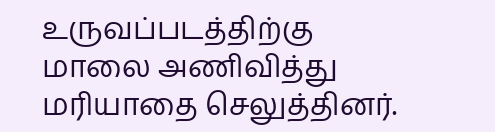உருவப்படத்திற்கு மாலை அணிவித்து மரியாதை செலுத்தினர்.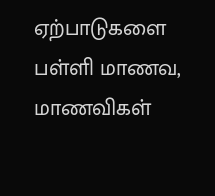ஏற்பாடுகளை பள்ளி மாணவ, மாணவிகள்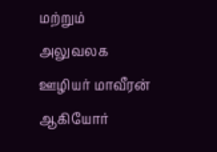மற்றும் அலுவலக ஊழியர் மாவீரன் ஆகியோர்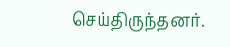செய்திருந்தனர்.